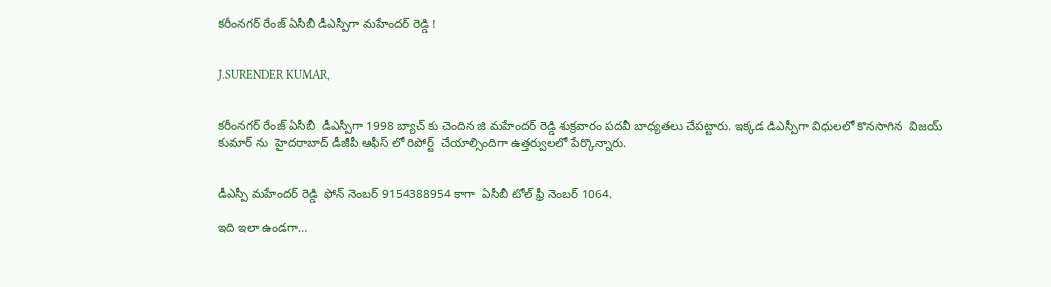కరీంనగర్ రేంజ్ ఏసీబీ డీఎస్పీగా మహేందర్ రెడ్డి !


J.SURENDER KUMAR,


కరీంనగర్ రేంజ్ ఏసీబీ  డీఎస్పీగా 1998 బ్యాచ్ కు చెందిన జి మహేందర్ రెడ్డి శుక్రవారం పదవీ బాధ్యతలు చేపట్టారు. ఇక్కడ డిఎస్పీగా విధులలో కొనసాగిన  విజయ్ కుమార్ ను  హైదరాబాద్ డీజీపీ ఆఫీస్ లో రిపోర్ట్  చేయాల్సిందిగా ఉత్తర్వులలో పేర్కొన్నారు.


డీఎస్పీ మహేందర్ రెడ్డి  ఫోన్ నెంబర్ 9154388954 కాగా  ఏసీబీ టోల్ ఫ్రీ నెంబర్ 1064.

ఇది ఇలా ఉండగా…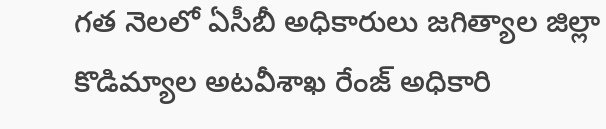గత నెలలో ఏసీబీ అధికారులు జగిత్యాల జిల్లా కొడిమ్యాల అటవీశాఖ రేంజ్ అధికారి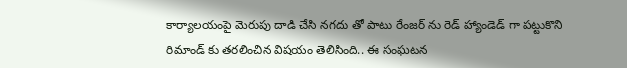కార్యాలయంపై మెరుపు దాడి చేసి నగదు తో పాటు రేంజర్ ను రెడ్ హ్యాండెడ్ గా పట్టుకొని రిమాండ్ కు తరలించిన విషయం తెలిసింది.. ఈ సంఘటన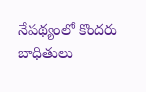నేపథ్యంలో కొందరు బాధితులు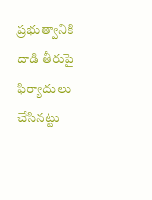ప్రభుత్వానికి దాడి తీరుపై  ఫిర్యాదులు చేసినట్టు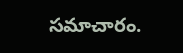సమాచారం.